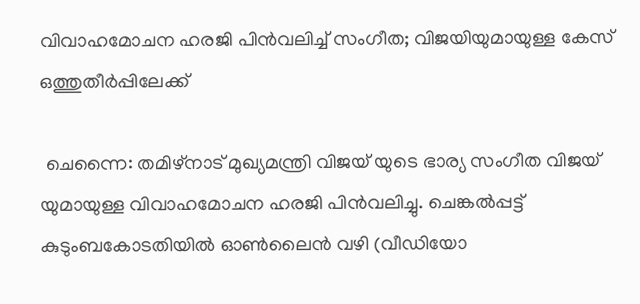വിവാഹമോചന ഹരജി പിൻവലിച്ച് സംഗീത; വിജയിയുമായുള്ള കേസ് ഒത്തുതീർപ്പിലേക്ക്

 ചെന്നൈ: തമിഴ്‌നാട് മുഖ്യമന്ത്രി വിജയ് യുടെ ഭാര്യ സംഗീത വിജയ് യുമായുള്ള വിവാഹമോചന ഹരജി പിൻവലിച്ചു. ചെങ്കൽപ്പട്ട് കുടുംബകോടതിയിൽ ഓൺലൈൻ വഴി (വീഡിയോ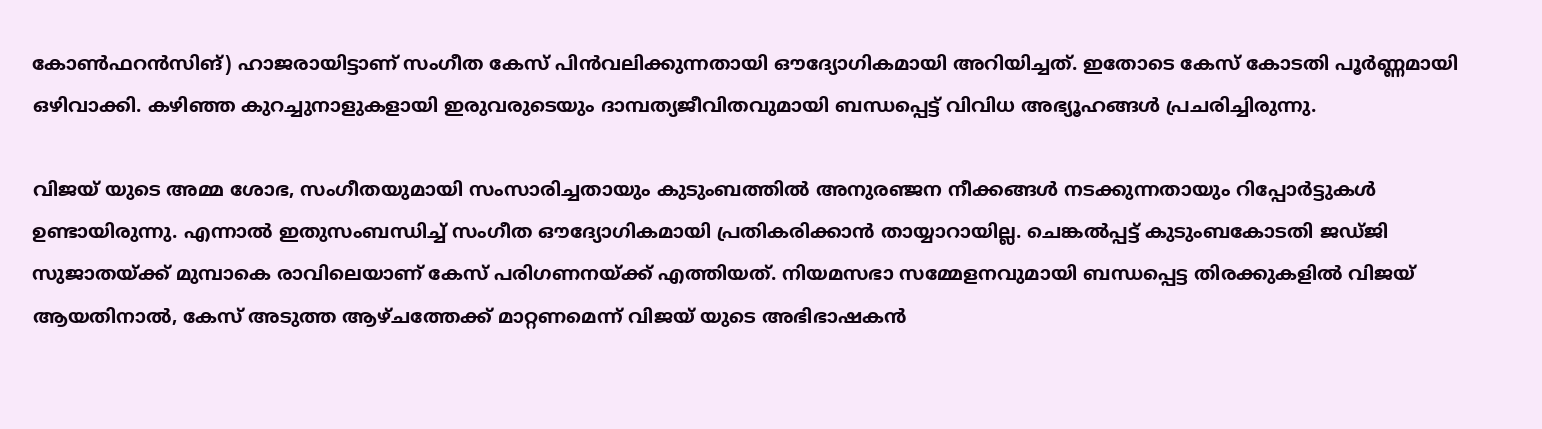കോൺഫറൻസിങ്) ഹാജരായിട്ടാണ് സംഗീത കേസ് പിൻവലിക്കുന്നതായി ഔദ്യോഗികമായി അറിയിച്ചത്. ഇതോടെ കേസ് കോടതി പൂർണ്ണമായി ഒഴിവാക്കി. കഴിഞ്ഞ കുറച്ചുനാളുകളായി ഇരുവരുടെയും ദാമ്പത്യജീവിതവുമായി ബന്ധപ്പെട്ട് വിവിധ അഭ്യൂഹങ്ങൾ പ്രചരിച്ചിരുന്നു.

വിജയ് യുടെ അമ്മ ശോഭ, സംഗീതയുമായി സംസാരിച്ചതായും കുടുംബത്തിൽ അനുരഞ്ജന നീക്കങ്ങൾ നടക്കുന്നതായും റിപ്പോർട്ടുകൾ ഉണ്ടായിരുന്നു. എന്നാൽ ഇതുസംബന്ധിച്ച് സംഗീത ഔദ്യോഗികമായി പ്രതികരിക്കാൻ തായ്യാറായില്ല. ചെങ്കൽപ്പട്ട് കുടുംബകോടതി ജഡ്ജി സുജാതയ്ക്ക് മുമ്പാകെ രാവിലെയാണ് കേസ് പരിഗണനയ്ക്ക് എത്തിയത്. നിയമസഭാ സമ്മേളനവുമായി ബന്ധപ്പെട്ട തിരക്കുകളിൽ വിജയ് ആയതിനാൽ, കേസ് അടുത്ത ആഴ്ചത്തേക്ക് മാറ്റണമെന്ന് വിജയ് യുടെ അഭിഭാഷകൻ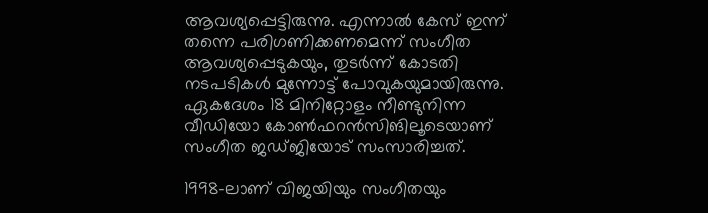ആവശ്യപ്പെട്ടിരുന്നു. എന്നാൽ കേസ് ഇന്ന് തന്നെ പരിഗണിക്കണമെന്ന് സംഗീത ആവശ്യപ്പെടുകയും, തുടർന്ന് കോടതി നടപടികൾ മുന്നോട്ട് പോവുകയുമായിരുന്നു. ഏകദേശം 18 മിനിറ്റോളം നീണ്ടുനിന്ന വീഡിയോ കോൺഫറൻസിങിലൂടെയാണ് സംഗീത ജഡ്ജിയോട് സംസാരിച്ചത്.

1998-ലാണ് വിജയിയും സംഗീതയും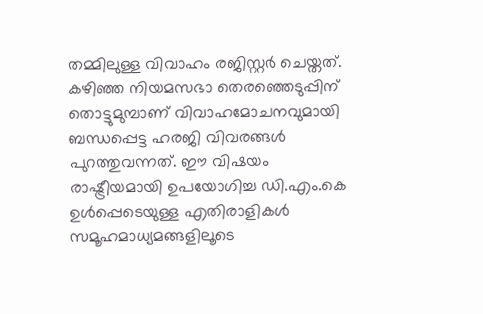തമ്മിലുള്ള വിവാഹം രജിസ്റ്റർ ചെയ്തത്. കഴിഞ്ഞ നിയമസഭാ തെരഞ്ഞെടുപ്പിന് തൊട്ടുമുമ്പാണ് വിവാഹമോചനവുമായി ബന്ധപ്പെട്ട ഹരജി വിവരങ്ങൾ പുറത്തുവന്നത്. ഈ വിഷയം രാഷ്ട്രീയമായി ഉപയോഗിച്ച ഡി.എം.കെ ഉൾപ്പെടെയുള്ള എതിരാളികൾ സമൂഹമാധ്യമങ്ങളിലൂടെ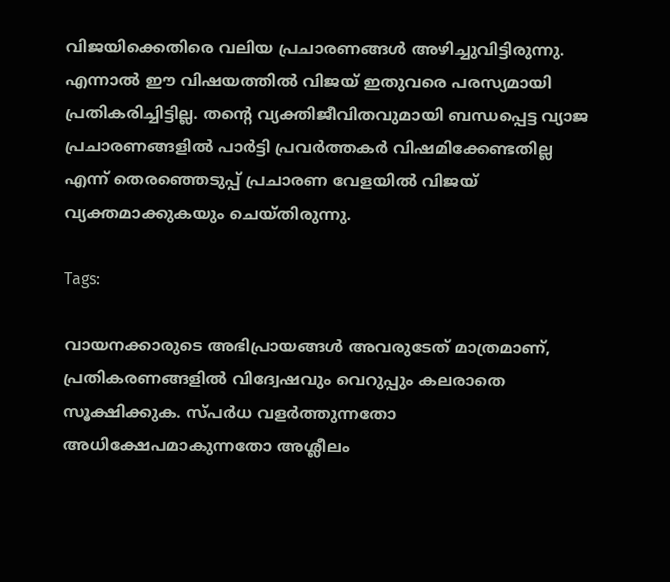വിജയിക്കെതിരെ വലിയ പ്രചാരണങ്ങൾ അഴിച്ചുവിട്ടിരുന്നു. എന്നാൽ ഈ വിഷയത്തിൽ വിജയ് ഇതുവരെ പരസ്യമായി പ്രതികരിച്ചിട്ടില്ല. തന്റെ വ്യക്തിജീവിതവുമായി ബന്ധപ്പെട്ട വ്യാജ പ്രചാരണങ്ങളിൽ പാർട്ടി പ്രവർത്തകർ വിഷമിക്കേണ്ടതില്ല എന്ന് തെരഞ്ഞെടുപ്പ് പ്രചാരണ വേളയിൽ വിജയ് വ്യക്തമാക്കുകയും ചെയ്തിരുന്നു.

Tags:

വായനക്കാരുടെ അഭിപ്രായങ്ങള്‍ അവരുടേത് മാത്രമാണ്, പ്രതികരണങ്ങളിൽ വിദ്വേഷവും വെറുപ്പും കലരാതെ സൂക്ഷിക്കുക. സ്പർധ വളർത്തുന്നതോ അധിക്ഷേപമാകുന്നതോ അശ്ലീലം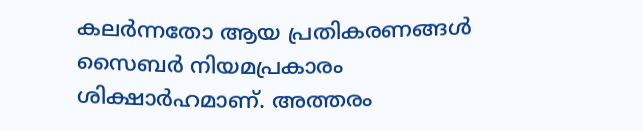കലർന്നതോ ആയ പ്രതികരണങ്ങൾ സൈബർ നിയമപ്രകാരം ശിക്ഷാർഹമാണ്. അത്തരം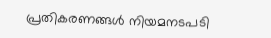പ്രതികരണങ്ങൾ നിയമനടപടി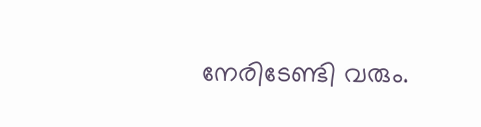നേരിടേണ്ടി വരും.